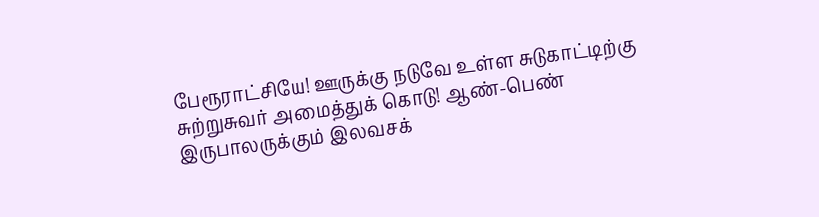பேரூராட்சியே! ஊருக்கு நடுவே உள்ள சுடுகாட்டிற்கு சுற்றுசுவர் அமைத்துக் கொடு! ஆண்-பெண் இருபாலருக்கும் இலவசக்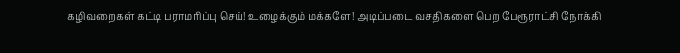கழிவறைகள் கட்டி பராமரிப்பு செய்! உழைக்கும் மக்களே! அடிப்படை வசதிகளை பெற பேரூராட்சி நோக்கி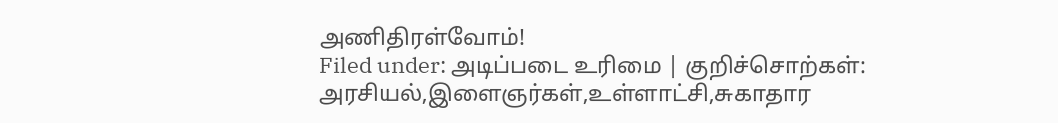அணிதிரள்வோம்!
Filed under: அடிப்படை உரிமை | குறிச்சொற்கள்: அரசியல்,இளைஞர்கள்,உள்ளாட்சி,சுகாதார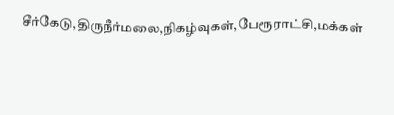சீர்கேடு,திருநீர்மலை,நிகழ்வுகள்,பேரூராட்சி,மக்கள்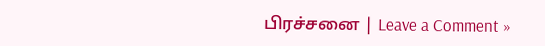பிரச்சனை | Leave a Comment »